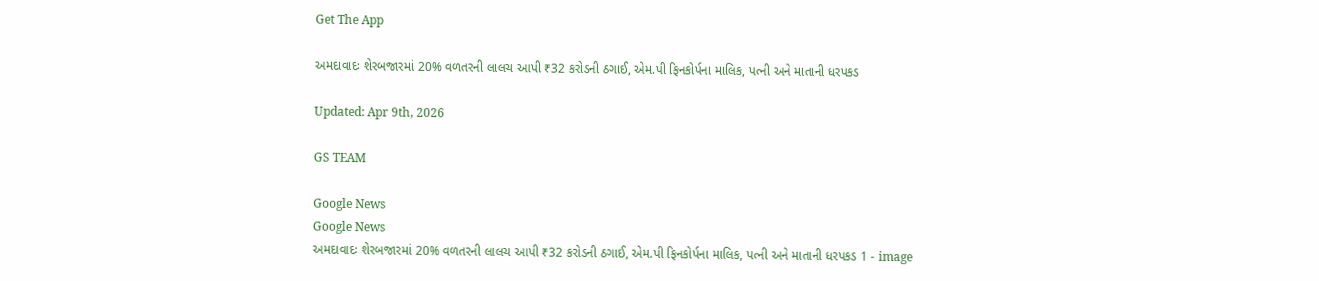Get The App

અમદાવાદઃ શેરબજારમાં 20% વળતરની લાલચ આપી ₹32 કરોડની ઠગાઈ, એમ.પી ફિનકોર્પના માલિક, પત્ની અને માતાની ધરપકડ

Updated: Apr 9th, 2026

GS TEAM

Google News
Google News
અમદાવાદઃ શેરબજારમાં 20% વળતરની લાલચ આપી ₹32 કરોડની ઠગાઈ, એમ.પી ફિનકોર્પના માલિક, પત્ની અને માતાની ધરપકડ 1 - image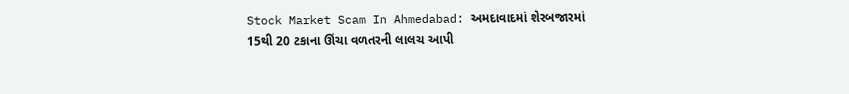Stock Market Scam In Ahmedabad: અમદાવાદમાં શેરબજારમાં 15થી 20 ટકાના ઊંચા વળતરની લાલચ આપી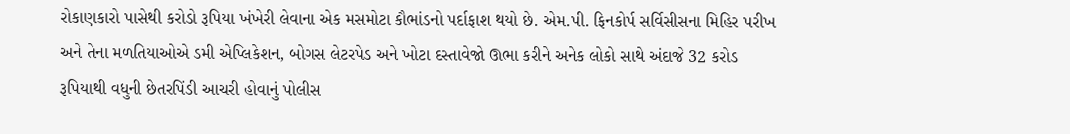રોકાણકારો પાસેથી કરોડો રૂપિયા ખંખેરી લેવાના એક મસમોટા કૌભાંડનો પર્દાફાશ થયો છે. એમ.પી. ફિનકોર્પ સર્વિસીસના મિહિર પરીખ અને તેના મળતિયાઓએ ડમી એપ્લિકેશન, બોગસ લેટરપેડ અને ખોટા દસ્તાવેજો ઊભા કરીને અનેક લોકો સાથે અંદાજે 32 કરોડ રૂપિયાથી વધુની છેતરપિંડી આચરી હોવાનું પોલીસ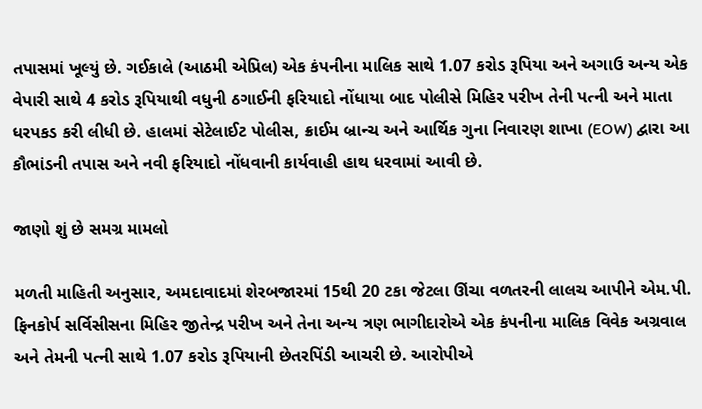તપાસમાં ખૂલ્યું છે. ગઈકાલે (આઠમી એપ્રિલ) એક કંપનીના માલિક સાથે 1.07 કરોડ રૂપિયા અને અગાઉ અન્ય એક વેપારી સાથે 4 કરોડ રૂપિયાથી વધુની ઠગાઈની ફરિયાદો નોંધાયા બાદ પોલીસે મિહિર પરીખ તેની પત્ની અને માતા ધરપકડ કરી લીધી છે. હાલમાં સેટેલાઈટ પોલીસ, ક્રાઈમ બ્રાન્ચ અને આર્થિક ગુના નિવારણ શાખા (EOW) દ્વારા આ કૌભાંડની તપાસ અને નવી ફરિયાદો નોંધવાની કાર્યવાહી હાથ ધરવામાં આવી છે.

જાણો શું છે સમગ્ર મામલો

મળતી માહિતી અનુસાર, અમદાવાદમાં શેરબજારમાં 15થી 20 ટકા જેટલા ઊંચા વળતરની લાલચ આપીને એમ.પી. ફિનકોર્પ સર્વિસીસના મિહિર જીતેન્દ્ર પરીખ અને તેના અન્ય ત્રણ ભાગીદારોએ એક કંપનીના માલિક વિવેક અગ્રવાલ અને તેમની પત્ની સાથે 1.07 કરોડ રૂપિયાની છેતરપિંડી આચરી છે. આરોપીએ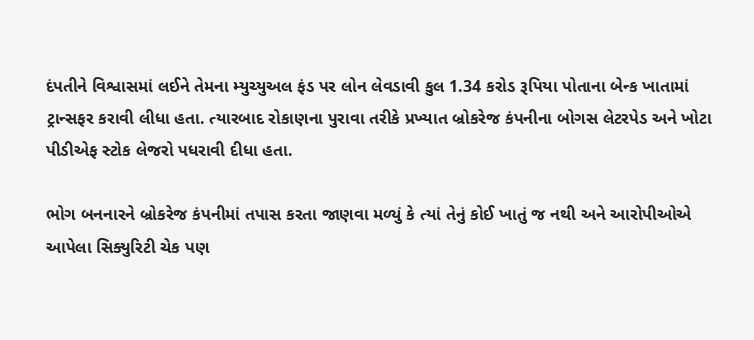દંપતીને વિશ્વાસમાં લઈને તેમના મ્યુચ્યુઅલ ફંડ પર લોન લેવડાવી કુલ 1.34 કરોડ રૂપિયા પોતાના બેન્ક ખાતામાં ટ્રાન્સફર કરાવી લીધા હતા. ત્યારબાદ રોકાણના પુરાવા તરીકે પ્રખ્યાત બ્રોકરેજ કંપનીના બોગસ લેટરપેડ અને ખોટા પીડીએફ સ્ટોક લેજરો પધરાવી દીધા હતા.

ભોગ બનનારને બ્રોકરેજ કંપનીમાં તપાસ કરતા જાણવા મળ્યું કે ત્યાં તેનું કોઈ ખાતું જ નથી અને આરોપીઓએ આપેલા સિક્યુરિટી ચેક પણ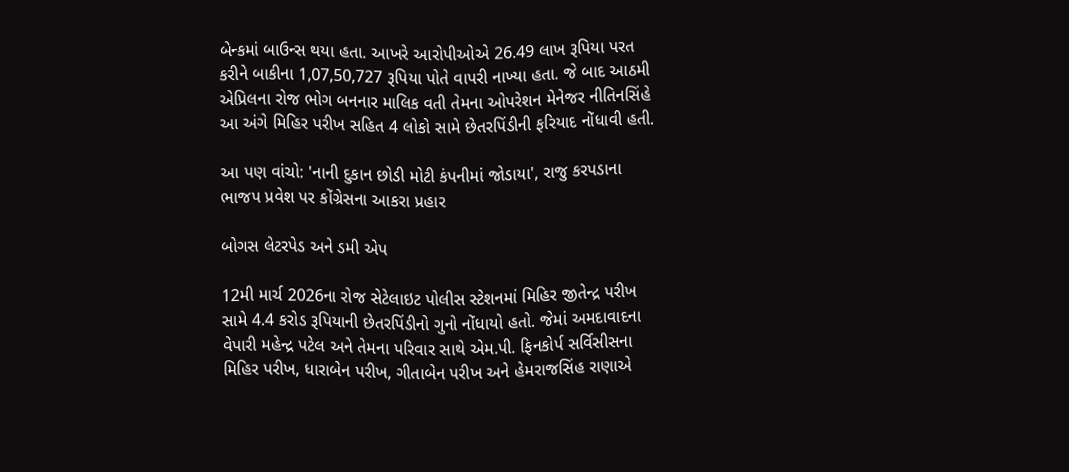બેન્કમાં બાઉન્સ થયા હતા. આખરે આરોપીઓએ 26.49 લાખ રૂપિયા પરત કરીને બાકીના 1,07,50,727 રૂપિયા પોતે વાપરી નાખ્યા હતા. જે બાદ આઠમી એપ્રિલના રોજ ભોગ બનનાર માલિક વતી તેમના ઓપરેશન મેનેજર નીતિનસિંહે આ અંગે મિહિર પરીખ સહિત 4 લોકો સામે છેતરપિંડીની ફરિયાદ નોંધાવી હતી.

આ પણ વાંચો: 'નાની દુકાન છોડી મોટી કંપનીમાં જોડાયા', રાજુ કરપડાના ભાજપ પ્રવેશ પર કોંગ્રેસના આકરા પ્રહાર

બોગસ લેટરપેડ અને ડમી એપ

12મી માર્ચ 2026ના રોજ સેટેલાઇટ પોલીસ સ્ટેશનમાં મિહિર જીતેન્દ્ર પરીખ સામે 4.4 કરોડ રૂપિયાની છેતરપિંડીનો ગુનો નોંધાયો હતો. જેમાં અમદાવાદના વેપારી મહેન્દ્ર પટેલ અને તેમના પરિવાર સાથે એમ.પી. ફિનકોર્પ સર્વિસીસના મિહિર પરીખ, ધારાબેન પરીખ, ગીતાબેન પરીખ અને હેમરાજસિંહ રાણાએ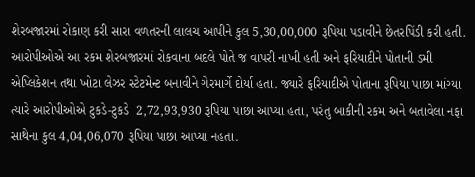શેરબજારમાં રોકાણ કરી સારા વળતરની લાલચ આપીને કુલ 5,30,00,000 રૂપિયા પડાવીને છેતરપિંડી કરી હતી. આરોપીઓએ આ રકમ શેરબજારમાં રોકવાના બદલે પોતે જ વાપરી નાખી હતી અને ફરિયાદીને પોતાની ડમી એપ્લિકેશન તથા ખોટા લેઝર સ્ટેટમેન્ટ બનાવીને ગેરમાર્ગે દોર્યા હતા. જ્યારે ફરિયાદીએ પોતાના રૂપિયા પાછા માંગ્યા ત્યારે આરોપીઓએ ટુકડે-ટુકડે  2,72,93,930 રૂપિયા પાછા આપ્યા હતા, પરંતુ બાકીની રકમ અને બતાવેલા નફા સાથેના કુલ 4,04,06,070 રૂપિયા પાછા આપ્યા નહતા.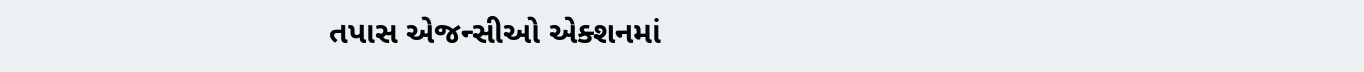તપાસ એજન્સીઓ એક્શનમાં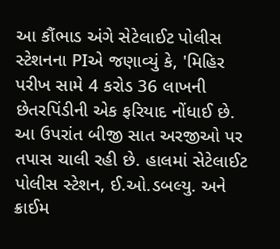આ કૌંભાડ અંગે સેટેલાઈટ પોલીસ સ્ટેશનના PIએ જણાવ્યું કે, 'મિહિર પરીખ સામે 4 કરોડ 36 લાખની છેતરપિંડીની એક ફરિયાદ નોંધાઈ છે. આ ઉપરાંત બીજી સાત અરજીઓ પર તપાસ ચાલી રહી છે. હાલમાં સેટેલાઈટ પોલીસ સ્ટેશન, ઈ.ઓ.ડબલ્યુ. અને ક્રાઈમ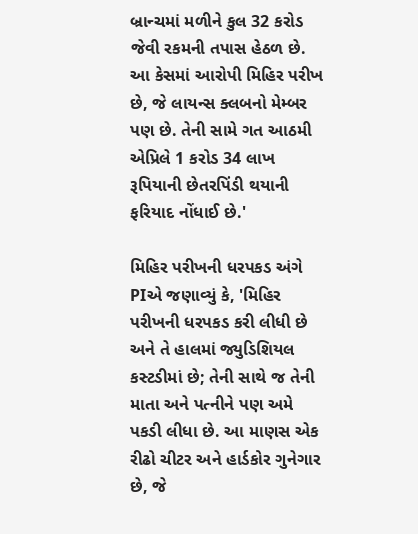બ્રાન્ચમાં મળીને કુલ 32 કરોડ જેવી રકમની તપાસ હેઠળ છે. આ કેસમાં આરોપી મિહિર પરીખ છે, જે લાયન્સ ક્લબનો મેમ્બર પણ છે. તેની સામે ગત આઠમી એપ્રિલે 1 કરોડ 34 લાખ રૂપિયાની છેતરપિંડી થયાની ફરિયાદ નોંધાઈ છે.'

મિહિર પરીખની ધરપકડ અંગે  PIએ જણાવ્યું કે, 'મિહિર પરીખની ધરપકડ કરી લીધી છે અને તે હાલમાં જ્યુડિશિયલ કસ્ટડીમાં છે; તેની સાથે જ તેની માતા અને પત્નીને પણ અમે પકડી લીધા છે. આ માણસ એક રીઢો ચીટર અને હાર્ડકોર ગુનેગાર છે, જે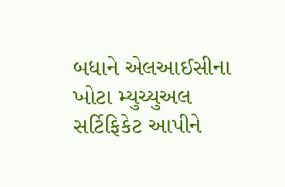બધાને એલઆઈસીના ખોટા મ્યુચ્યુઅલ સર્ટિફિકેટ આપીને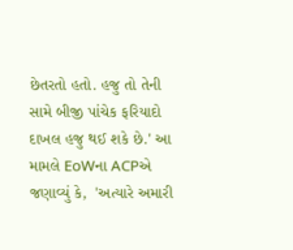છેતરતો હતો. હજુ તો તેની સામે બીજી પાંચેક ફરિયાદો દાખલ હજુ થઈ શકે છે.' આ મામલે EoWના ACPએ જણાવ્યું કે,  'અત્યારે અમારી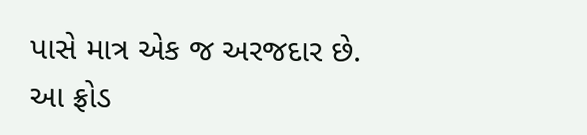પાસે માત્ર એક જ અરજદાર છે. આ ફ્રોડ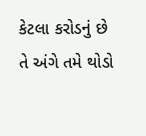કેટલા કરોડનું છે તે અંગે તમે થોડો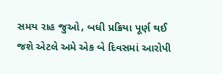સમય રાહ જુઓ, બધી પ્રક્રિયા પૂર્ણ થઈ જશે એટલે અમે એક બે દિવસમાં આરોપી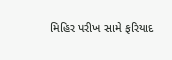મિહિર પરીખ સામે ફરિયાદ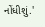નોંધીશું.'